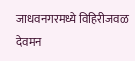जाधवनगरमध्ये विहिरीजवळ देवमन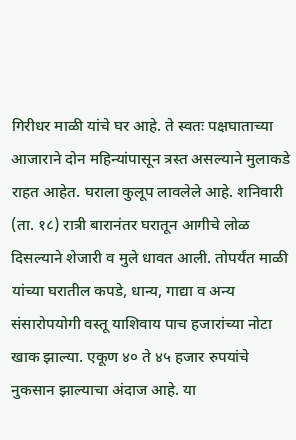गिरीधर माळी यांचे घर आहे. ते स्वतः पक्षघाताच्या आजाराने दोन महिन्यांपासून त्रस्त असल्याने मुलाकडे राहत आहेत. घराला कुलूप लावलेले आहे. शनिवारी (ता. १८) रात्री बारानंतर घरातून आगीचे लोळ दिसल्याने शेजारी व मुले धावत आली. तोपर्यंत माळी यांच्या घरातील कपडे, धान्य, गाद्या व अन्य संसारोपयोगी वस्तू याशिवाय पाच हजारांच्या नोटा खाक झाल्या. एकूण ४० ते ४५ हजार रुपयांचे नुकसान झाल्याचा अंदाज आहे. या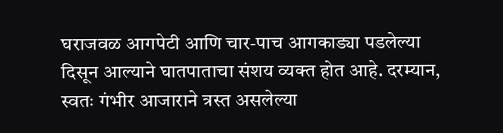घराजवळ आगपेटी आणि चार-पाच आगकाड्या पडलेल्या दिसून आल्याने घातपाताचा संशय व्यक्त होत आहे. दरम्यान, स्वतः गंभीर आजाराने त्रस्त असलेल्या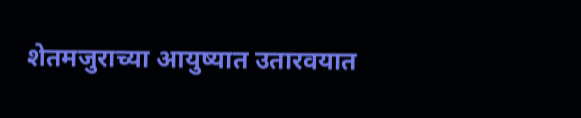शेतमजुराच्या आयुष्यात उतारवयात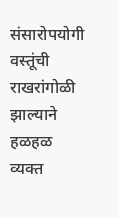संसारोपयोगी वस्तूंची राखरांगोळी झाल्याने हळहळ व्यक्त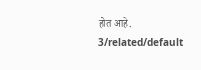होत आहे.
3/related/default